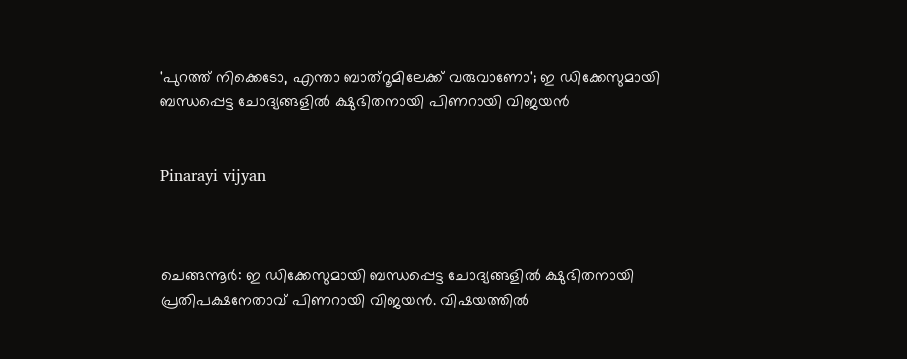'പുറത്ത് നിക്കെടോ, എന്താ ബാത്‌റൂമിലേക്ക് വരുവാണോ'; ഇ ഡിക്കേസുമായി ബന്ധപ്പെട്ട ചോദ്യങ്ങളില്‍ ക്ഷുഭിതനായി പിണറായി വിജയന്‍


Pinarayi vijyan



ചെങ്ങന്നൂര്‍: ഇ ഡിക്കേസുമായി ബന്ധപ്പെട്ട ചോദ്യങ്ങളില്‍ ക്ഷുഭിതനായി പ്രതിപക്ഷനേതാവ് പിണറായി വിജയന്‍. വിഷയത്തില്‍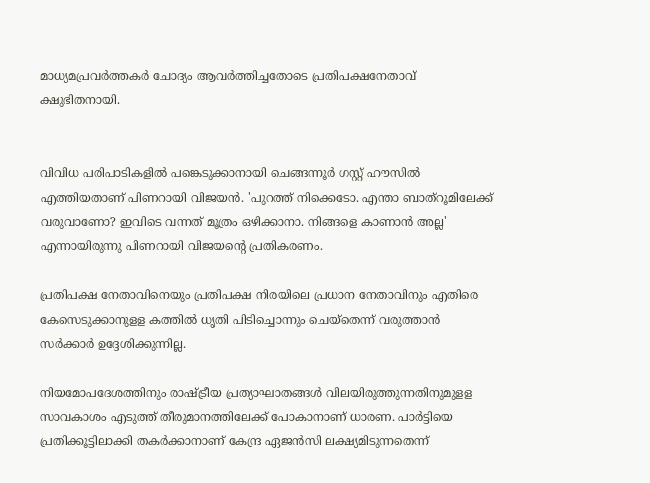മാധ്യമപ്രവര്‍ത്തകര്‍ ചോദ്യം ആവര്‍ത്തിച്ചതോടെ പ്രതിപക്ഷനേതാവ് ക്ഷുഭിതനായി.


വിവിധ പരിപാടികളില്‍ പങ്കെടുക്കാനായി ചെങ്ങന്നൂര്‍ ഗസ്റ്റ് ഹൗസില്‍ എത്തിയതാണ് പിണറായി വിജയന്‍. 'പുറത്ത് നിക്കെടോ. എന്താ ബാത്‌റൂമിലേക്ക് വരുവാണോ? ഇവിടെ വന്നത് മൂത്രം ഒഴിക്കാനാ. നിങ്ങളെ കാണാന്‍ അല്ല' എന്നായിരുന്നു പിണറായി വിജയന്റെ പ്രതികരണം.

പ്രതിപക്ഷ നേതാവിനെയും പ്രതിപക്ഷ നിരയിലെ പ്രധാന നേതാവിനും എതിരെ കേസെടുക്കാനുളള കത്തില്‍ ധൃതി പിടിച്ചൊന്നും ചെയ്‌തെന്ന് വരുത്താന്‍ സര്‍ക്കാര്‍ ഉദ്ദേശിക്കുന്നില്ല.

നിയമോപദേശത്തിനും രാഷ്ട്രീയ പ്രത്യാഘാതങ്ങള്‍ വിലയിരുത്തുന്നതിനുമുളള സാവകാശം എടുത്ത് തീരുമാനത്തിലേക്ക് പോകാനാണ് ധാരണ. പാര്‍ട്ടിയെ പ്രതിക്കൂട്ടിലാക്കി തകര്‍ക്കാനാണ് കേന്ദ്ര ഏജന്‍സി ലക്ഷ്യമിടുന്നതെന്ന്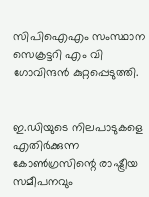സിപിഐഎം സംസ്ഥാന സെക്രട്ടറി എം വി ഗോവിന്ദന്‍ കുറ്റപ്പെടുത്തി.


ഇ.ഡിയുടെ നിലപാടുകളെ എതിര്‍ക്കുന്ന കോണ്‍ഗ്രസിന്റെ രാഷ്ട്രീയ സമീപനവും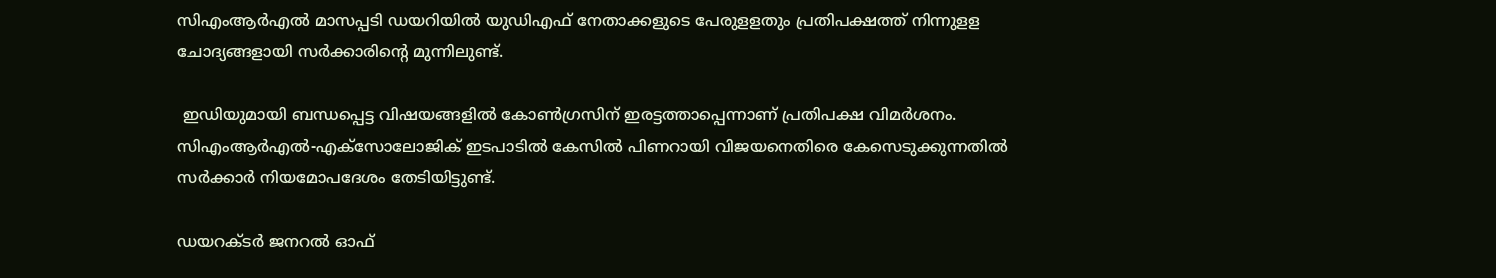സിഎംആര്‍എല്‍ മാസപ്പടി ഡയറിയില്‍ യുഡിഎഫ് നേതാക്കളുടെ പേരുളളതും പ്രതിപക്ഷത്ത് നിന്നുളള ചോദ്യങ്ങളായി സര്‍ക്കാരിന്റെ മുന്നിലുണ്ട്.

 ഇഡിയുമായി ബന്ധപ്പെട്ട വിഷയങ്ങളില്‍ കോണ്‍ഗ്രസിന് ഇരട്ടത്താപ്പെന്നാണ് പ്രതിപക്ഷ വിമര്‍ശനം. സിഎംആര്‍എല്‍-എക്‌സോലോജിക് ഇടപാടില്‍ കേസില്‍ പിണറായി വിജയനെതിരെ കേസെടുക്കുന്നതില്‍ സര്‍ക്കാര്‍ നിയമോപദേശം തേടിയിട്ടുണ്ട്.

ഡയറക്ടര്‍ ജനറല്‍ ഓഫ്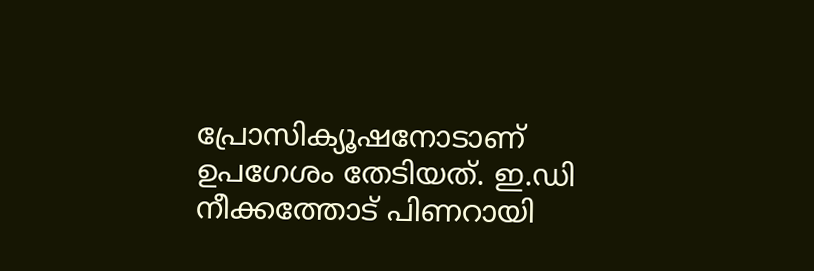പ്രോസിക്യൂഷനോടാണ് ഉപഗേശം തേടിയത്. ഇ.ഡി നീക്കത്തോട് പിണറായി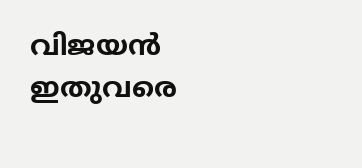വിജയന്‍ ഇതുവരെ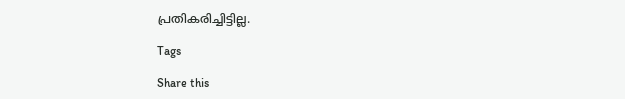പ്രതികരിച്ചിട്ടില്ല.

Tags

Share this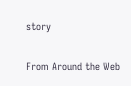story

From Around the Web